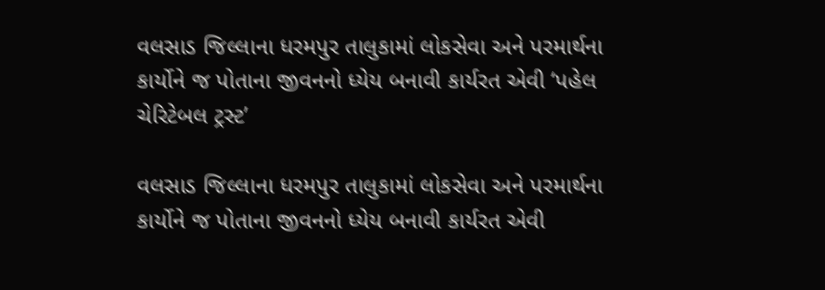વલસાડ જિલ્લાના ધરમપુર તાલુકામાં લોકસેવા અને પરમાર્થના કાર્યોને જ પોતાના જીવનનો ધ્‍યેય બનાવી કાર્યરત એવી ‘પહેલ ચેરિટેબલ ટ્રસ્‍ટ’

વલસાડ જિલ્લાના ધરમપુર તાલુકામાં લોકસેવા અને પરમાર્થના કાર્યોને જ પોતાના જીવનનો ધ્‍યેય બનાવી કાર્યરત એવી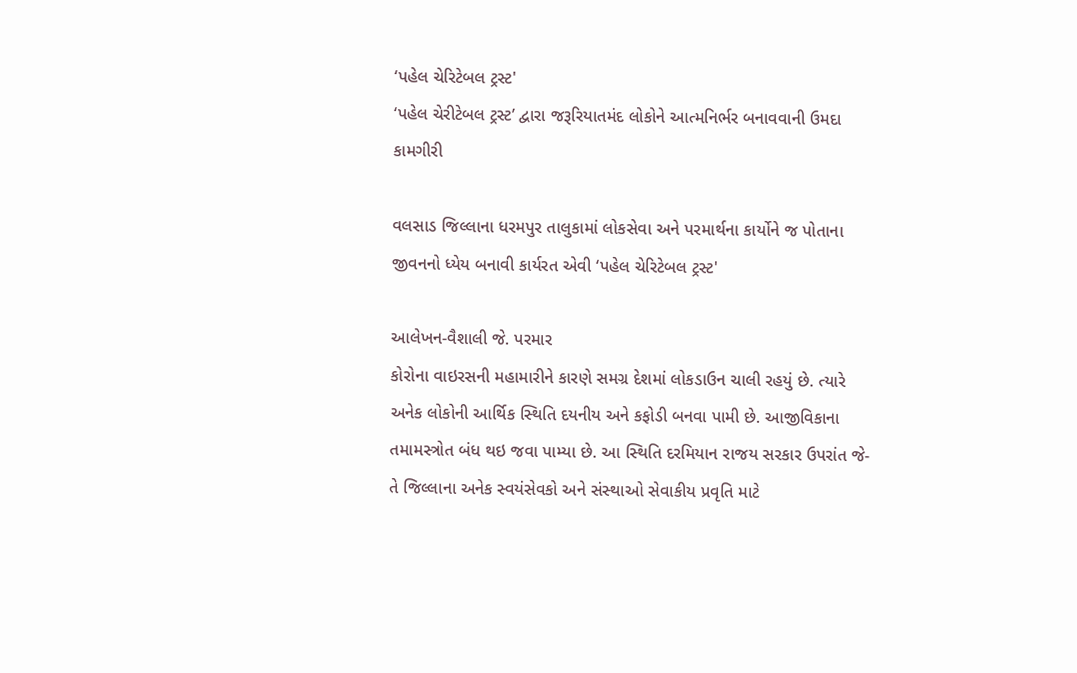‘પહેલ ચેરિટેબલ ટ્રસ્‍ટ'
‘પહેલ ચેરીટેબલ ટ્રસ્‍ટ’ દ્વારા જરૂરિયાતમંદ લોકોને આત્‍મનિર્ભર બનાવવાની ઉમદા કામગીરી

વલસાડ જિલ્લાના ધરમપુર તાલુકામાં લોકસેવા અને પરમાર્થના કાર્યોને જ પોતાના જીવનનો ધ્‍યેય બનાવી કાર્યરત એવી ‘પહેલ ચેરિટેબલ ટ્રસ્‍ટ'

આલેખન-વૈશાલી જે. પરમાર
કોરોના વાઇરસની મહામારીને કારણે સમગ્ર દેશમાં લોકડાઉન ચાલી રહયું છે. ત્‍યારે અનેક લોકોની આર્થિક સ્‍થિતિ દયનીય અને કફોડી બનવા પામી છે. આજીવિકાના તમામસ્ત્રોત બંધ થઇ જવા પામ્‍યા છે. આ સ્‍થિતિ દરમિયાન રાજય સરકાર ઉપરાંત જે-તે જિલ્લાના અનેક સ્‍વયંસેવકો અને સંસ્‍થાઓ સેવાકીય પ્રવૃતિ માટે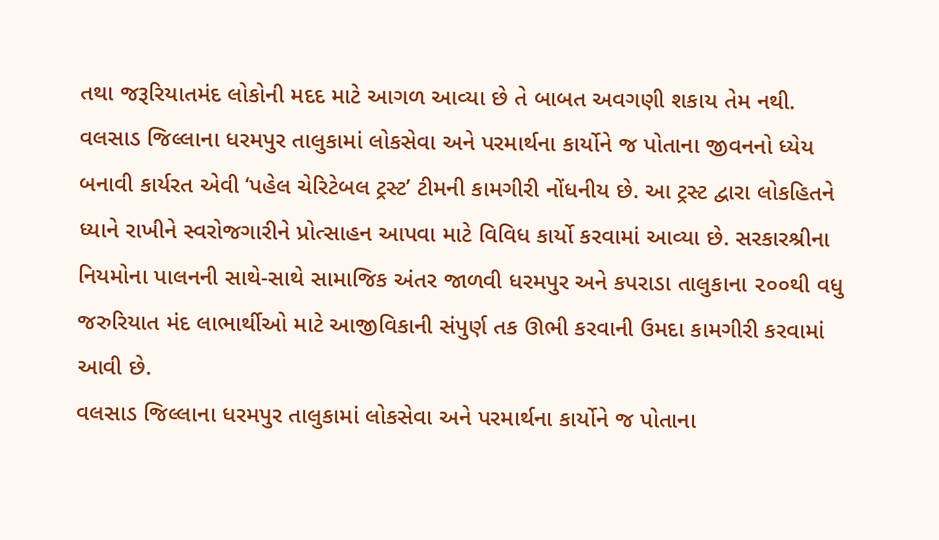તથા જરૂરિયાતમંદ લોકોની મદદ માટે આગળ આવ્‍યા છે તે બાબત અવગણી શકાય તેમ નથી.
વલસાડ જિલ્લાના ધરમપુર તાલુકામાં લોકસેવા અને પરમાર્થના કાર્યોને જ પોતાના જીવનનો ધ્‍યેય બનાવી કાર્યરત એવી ‘પહેલ ચેરિટેબલ ટ્રસ્‍ટ’ ટીમની કામગીરી નોંધનીય છે. આ ટ્રસ્‍ટ દ્વારા લોકહિતને ધ્‍યાને રાખીને સ્‍વરોજગારીને પ્રોત્‍સાહન આપવા માટે વિવિધ કાર્યો કરવામાં આવ્‍યા છે. સરકારશ્રીના નિયમોના પાલનની સાથે-સાથે સામાજિક અંતર જાળવી ધરમપુર અને કપરાડા તાલુકાના ૨૦૦થી વધુ જરુરિયાત મંદ લાભાર્થીઓ માટે આજીવિકાની સંપુર્ણ તક ઊભી કરવાની ઉમદા કામગીરી કરવામાં આવી છે.
વલસાડ જિલ્લાના ધરમપુર તાલુકામાં લોકસેવા અને પરમાર્થના કાર્યોને જ પોતાના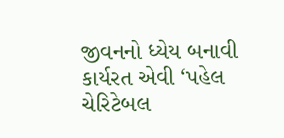જીવનનો ધ્‍યેય બનાવી કાર્યરત એવી ‘પહેલ ચેરિટેબલ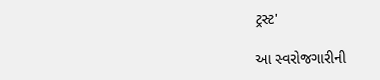ટ્રસ્‍ટ'

આ સ્‍વરોજગારીની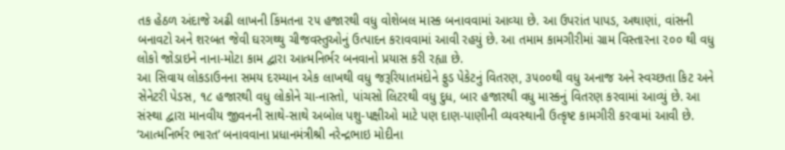તક હેઠળ અંદાજે અઢી લાખની કિંમતના ૨૫ હજારથી વધુ વોશેબલ માસ્‍ક બનાવવામાં આવ્‍યા છે. આ ઉપરાંત પાપડ, અથાણાં, વાંસની બનાવટો અને શરબત જેવી ઘરગથ્‍થુ ચીજવસ્‍તુઓનું ઉત્‍પાદન કરાવવામાં આવી રહયું છે. આ તમામ કામગીરીમાં ગ્રામ વિસ્‍તારના ૨૦૦ થી વધુ લોકો જોડાઇને નાના-મોટા કામ દ્વારા આત્‍મનિર્ભર બનવાનો પ્રયાસ કરી રહ્યા છે.
આ સિવાય લોકડાઉનના સમય દરમ્‍યાન એક લાખથી વધુ જરૂરિયાતમંદોને ફુડ પેકેટનું વિતરણ, ૩૫૦૦થી વધુ અનાજ અને સ્‍વચ્‍છતા કિટ અને સેનેટરી પેડસ, ૧૮ હજારથી વધુ લોકોને ચા-નાસ્‍તો, પાંચસો લિટરથી વધુ દુધ, બાર હજારથી વધુ માસ્‍કનું વિતરણ કરવામાં આવ્‍યું છે. આ સંસ્‍થા દ્વારા માનવીય જીવનની સાથે-સાથે અબોલ પશુ-પક્ષીઓ માટે પણ દાણ-પાણીની વ્‍યવસ્‍થાની ઉત્‍કૃષ્‍ટ કામગીરી કરવામાં આવી છે.
‘આત્‍મનિર્ભર ભારત’ બનાવવાના પ્રધાનમંત્રીશ્રી નરેન્‍દ્રભાઇ મોદીના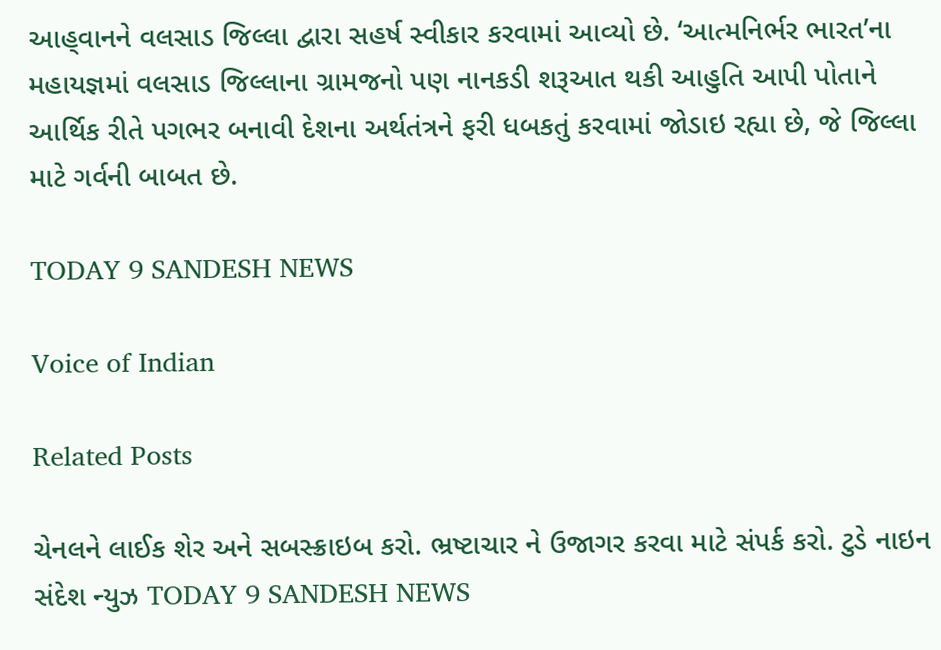આહ્‌વાનને વલસાડ જિલ્લા દ્વારા સહર્ષ સ્‍વીકાર કરવામાં આવ્‍યો છે. ‘આત્‍મનિર્ભર ભારત’ના મહાયજ્ઞમાં વલસાડ જિલ્લાના ગ્રામજનો પણ નાનકડી શરૂઆત થકી આહુતિ આપી પોતાને આર્થિક રીતે પગભર બનાવી દેશના અર્થતંત્રને ફરી ધબકતું કરવામાં જોડાઇ રહ્યા છે, જે જિલ્લા માટે ગર્વની બાબત છે.

TODAY 9 SANDESH NEWS

Voice of Indian

Related Posts

ચેનલને લાઈક શેર અને સબસ્ક્રાઇબ કરો. ભ્રષ્ટાચાર ને ઉજાગર કરવા માટે સંપર્ક કરો. ટુડે નાઇન સંદેશ ન્યુઝ TODAY 9 SANDESH NEWS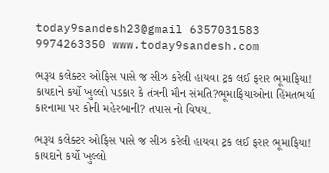today9sandesh23@gmail 6357031583 9974263350 www.today9sandesh.com

ભરૂચ કલેક્ટર ઓફિસ પાસે જ સીઝ કરેલી હાયવા ટ્રક લઈ ફરાર ભૂમાફિયા! કાયદાને કર્યો ખુલ્લો પડકાર કે તંત્રની મૌન સંમતિ?ભૂમાફિયાઓના હિંમતભર્યા કારનામા પર કોની મહેરબાની? તપાસ નો વિષય.

ભરૂચ કલેક્ટર ઓફિસ પાસે જ સીઝ કરેલી હાયવા ટ્રક લઈ ફરાર ભૂમાફિયા! કાયદાને કર્યો ખુલ્લો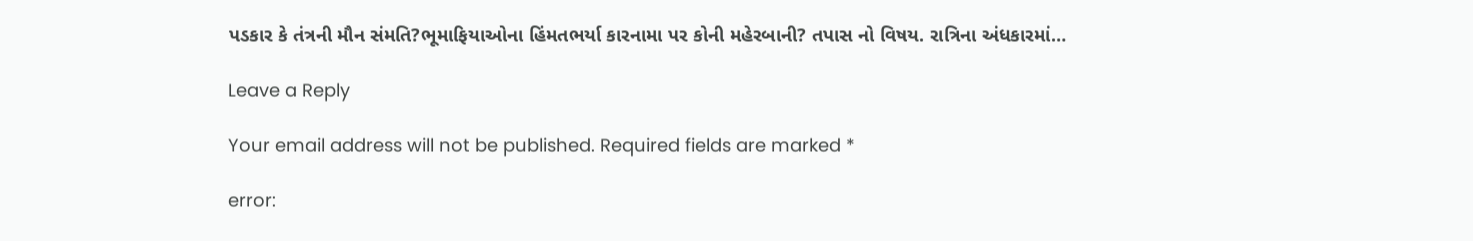પડકાર કે તંત્રની મૌન સંમતિ?ભૂમાફિયાઓના હિંમતભર્યા કારનામા પર કોની મહેરબાની? તપાસ નો વિષય. રાત્રિના અંધકારમાં…

Leave a Reply

Your email address will not be published. Required fields are marked *

error: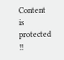Content is protected !!